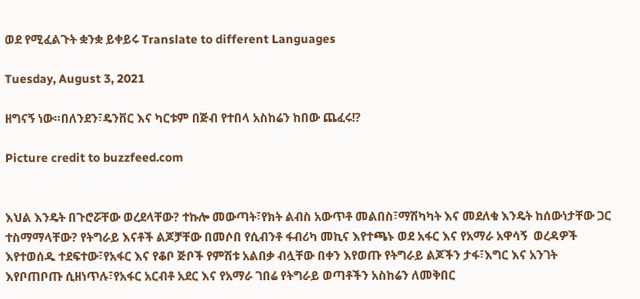ወደ የሚፈልጉት ቋንቋ ይቀይሩ Translate to different Languages

Tuesday, August 3, 2021

ዘግናኝ ነው።በለንደን፣ዴንቨር እና ካርቱም በጅብ የተበላ አስከሬን ከበው ጨፈሩ!?

Picture credit to buzzfeed.com


እህል እንዴት በጉሮሯቸው ወረደላቸው? ተኩሎ መውጣት፣የክት ልብስ አውጥቶ መልበስ፣ማሽካካት እና መደለቁ እንዴት ከሰውነታቸው ጋር ተስማማላቸው? የትግራይ እናቶች ልጆቻቸው በመሶበ የሲብንቶ ፋብሪካ መኪና እየተጫኑ ወደ አፋር እና የአማራ አዋሳኝ  ወረዳዎች እየተወሰዱ ተደፍተው፣የአፋር እና የቆቦ ጅቦች የምሽቱ አልበቃ ብሏቸው በቀን እየወጡ የትግራይ ልጆችን ታፋ፣እግር እና አንገት እየቦጠቦጡ ሲዘነጥሉ፣የአፋር አርብቶ አደር እና የአማራ ገበሬ የትግራይ ወጣቶችን አስከሬን ለመቅበር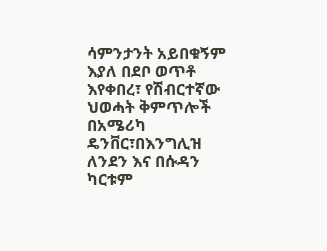ሳምንታንት አይበቁኝም እያለ በደቦ ወጥቶ እየቀበረ፣ የሽብርተኛው ህወሓት ቅምጥሎች በአሜሪካ ዴንቨር፣በእንግሊዝ ለንደን እና በሱዳን ካርቱም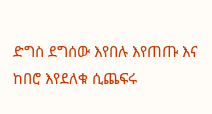ድግስ ደግሰው እየበሉ እየጠጡ እና ከበሮ እየደለቁ ሲጨፍሩ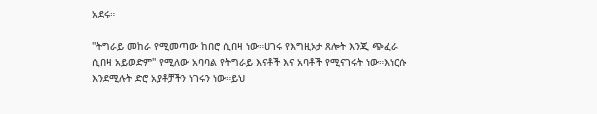አደሩ።

''ትግራይ መከራ የሚመጣው ከበሮ ሲበዛ ነው።ሀገሩ የእግዚኦታ ጸሎት እንጂ ጭፈራ ሲበዛ አይወድም'' የሚለው አባባል የትግራይ እናቶች እና አባቶች የሚናገሩት ነው።እነርሱ እንደሚሉት ድሮ አያቶቻችን ነገሩን ነው።ይህ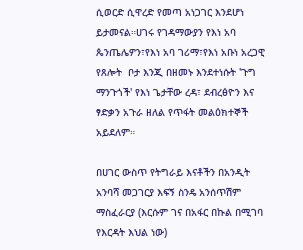ሲወርድ ሲዋረድ የመጣ አነጋገር እንደሆነ ይታመናል።ሀገሩ የገዳማውያን የእነ አባ ጴንጤሌዎን፣የእነ አባ ገሪማ፣የእነ አቡነ አረጋዊ የጸሎት  ቦታ እንጂ በዘመኑ እንደተነሱት 'ጉግ ማንጉጎች' የእነ ጌታቸው ረዳ፣ ደብረፅዮን እና ፃድቃን አጉራ ዘለል የጥፋት መልዕክተኞች አይደለም።

በሀገር ውስጥ የትግራይ እናቶችን በአንዲት አንባሻ መጋገርያ እፍኝ ስንዴ አንሰጥሽም ማስፈራርያ (እርሱም ገና በአፋር በኩል በሚገባ የእርዳት እህል ነው)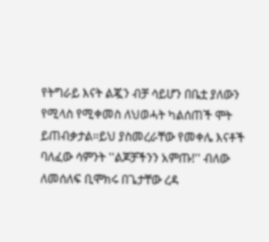የትግራይ እናት ልጇን ብቻ ሳይሆን በቤቷ ያለውን የሚላስ የሚቀመስ ለህወሓት ካልሰጠች ሞት ይጠብቃታል።ይህ ያስመረራቸው የመቀሌ እናቶች ባለፈው ሳምንት ''ልጆቻችንን አምጡ!'' ብለው ለመሰለፍ ቢሞክሩ በጌታቸው ረዳ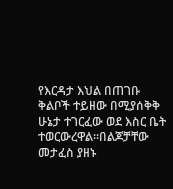የእርዳታ እህል በጠገቡ ቅልቦች ተይዘው በሚያሰቅቅ ሁኔታ ተገርፈው ወደ እስር ቤት ተወርውረዋል።በልጆቻቸው መታፈስ ያዘኑ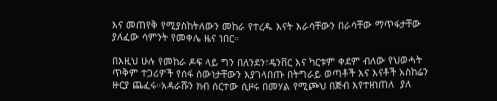እና መጠየቅ የሚያስከትለውን መከራ የተረዱ እናት እራሳቸውን በራሳቸው ማጥፋታቸው ያለፈው ሳምንት የመቀሌ ዜና ነበር።

በእዚህ ሁሉ የመከራ ዶፍ ላይ ግን በለንደን፣ዴንቨር እና ካርቱም ቀደም ብለው የህወሓት ጥቅም ተጋሪዎች የሰፋ ሰውነታቸውን እያገላበጡ በትግራይ ወጣቶች እና እናቶች አስከሬን ዙርያ ጨፈሩ።አዳራሹን ክብ ሰርተው ሲዞሩ በመሃል የሚጮህ በጅብ እየተዘነጠለ  ያለ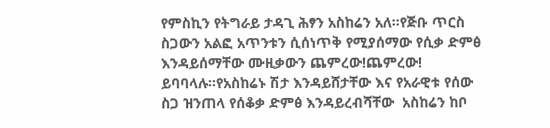የምስኪን የትግራይ ታዳጊ ሕፃን አስከሬን አለ።የጅቡ ጥርስ ስጋውን አልፎ አጥንቱን ሲሰነጥቅ የሚያሰማው የሲቃ ድምፅ እንዳይሰማቸው ሙዚቃውን ጨምረው!ጨምረው! ይባባላሉ።የአስከሬኑ ሽታ እንዳይሸታቸው እና የአራዊቱ የሰው ስጋ ዝንጠላ የሰቆቃ ድምፅ እንዳይረብሻቸው  አስከሬን ከቦ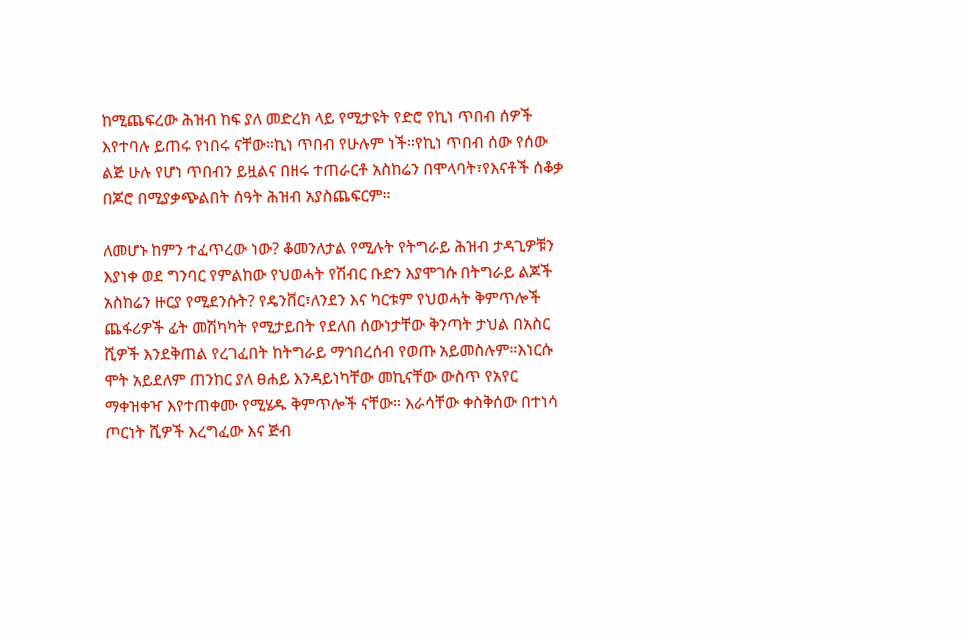ከሚጨፍረው ሕዝብ ከፍ ያለ መድረክ ላይ የሚታዩት የድሮ የኪነ ጥበብ ሰዎች እየተባሉ ይጠሩ የነበሩ ናቸው።ኪነ ጥበብ የሁሉም ነች።የኪነ ጥበብ ሰው የሰው ልጅ ሁሉ የሆነ ጥበብን ይዟልና በዘሩ ተጠራርቶ አስከሬን በሞላባት፣የእናቶች ሰቆቃ በጆሮ በሚያቃጭልበት ሰዓት ሕዝብ አያስጨፍርም።

ለመሆኑ ከምን ተፈጥረው ነው? ቆመንለታል የሚሉት የትግራይ ሕዝብ ታዳጊዎቹን እያነቀ ወደ ግንባር የምልከው የህወሓት የሽብር ቡድን እያሞገሱ በትግራይ ልጆች አስከሬን ዙርያ የሚደንሱት? የዴንቨር፣ለንደን እና ካርቱም የህወሓት ቅምጥሎች ጨፋሪዎች ፊት መሽካካት የሚታይበት የደለበ ሰውነታቸው ቅንጣት ታህል በአስር ሺዎች እንደቅጠል የረገፈበት ከትግራይ ማኅበረሰብ የወጡ አይመስሉም።እነርሱ ሞት አይደለም ጠንከር ያለ ፀሐይ እንዳይነካቸው መኪናቸው ውስጥ የአየር ማቀዝቀዣ እየተጠቀሙ የሚሄዱ ቅምጥሎች ናቸው። እራሳቸው ቀስቅሰው በተነሳ ጦርነት ሺዎች እረግፈው እና ጅብ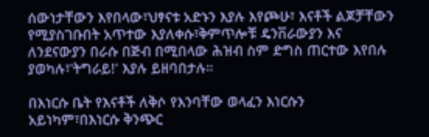ሰውነታቸውን እየበላው፣ህፃናቱ አድኑን እያሉ እየጮሁ፣ እናቶች ልጆቻቸውን የሚያስገቡበት አጥተው እያለቀሱ፣ቅምጥሎቹ ዴንቨራውያን እና ለንደናውያን በራሱ በጅብ በሚበላው ሕዝብ ስም ድግስ ጠርተው እየበሉ ያወካሉ፣'ትግራይ!' እያሉ ይዘባበታሉ።

በእነርሱ ቤት የእናቶች ለቅሶ የእንባቸው ወላፈን እነርሱን አይነካም፣በእነርሱ ቅንጭር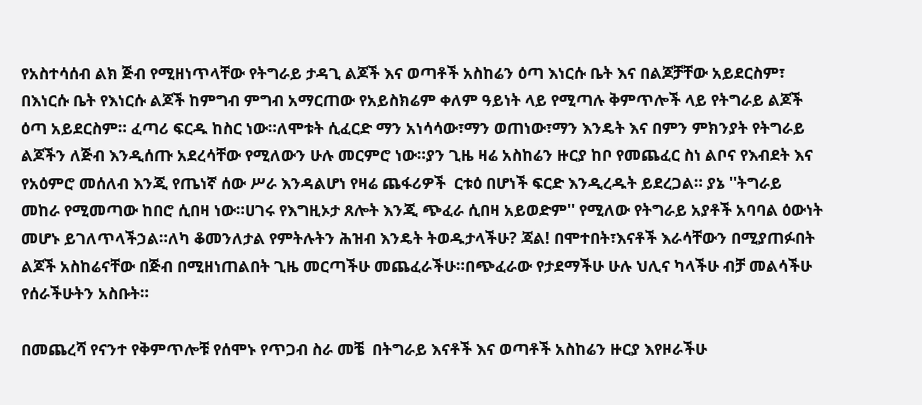የአስተሳሰብ ልክ ጅብ የሚዘነጥላቸው የትግራይ ታዳጊ ልጆች እና ወጣቶች አስከሬን ዕጣ እነርሱ ቤት እና በልጆቻቸው አይደርስም፣ በእነርሱ ቤት የእነርሱ ልጆች ከምግብ ምግብ አማርጠው የአይስክሬም ቀለም ዓይነት ላይ የሚጣሉ ቅምጥሎች ላይ የትግራይ ልጆች ዕጣ አይደርስም። ፈጣሪ ፍርዱ ከስር ነው።ለሞቱት ሲፈርድ ማን አነሳሳው፣ማን ወጠነው፣ማን እንዴት እና በምን ምክንያት የትግራይ ልጆችን ለጅብ እንዲሰጡ አደረሳቸው የሚለውን ሁሉ መርምሮ ነው።ያን ጊዜ ዛሬ አስከሬን ዙርያ ከቦ የመጨፈር ስነ ልቦና የእብደት እና የአዕምሮ መሰለብ እንጂ የጤነኛ ሰው ሥራ እንዳልሆነ የዛሬ ጨፋሪዎች  ርቱዕ በሆነች ፍርድ እንዲረዱት ይደረጋል። ያኔ ''ትግራይ መከራ የሚመጣው ከበሮ ሲበዛ ነው።ሀገሩ የእግዚኦታ ጸሎት እንጂ ጭፈራ ሲበዛ አይወድም'' የሚለው የትግራይ አያቶች አባባል ዕውነት መሆኑ ይገለጥላችኃል።ለካ ቆመንለታል የምትሉትን ሕዝብ እንዴት ትወዱታላችሁ? ጃል! በሞተበት፣እናቶች እራሳቸውን በሚያጠፉበት ልጆች አስከሬናቸው በጅብ በሚዘነጠልበት ጊዜ መርጣችሁ መጨፈራችሁ።በጭፈራው የታደማችሁ ሁሉ ህሊና ካላችሁ ብቻ መልሳችሁ የሰራችሁትን አስቡት።

በመጨረሻ የናንተ የቅምጥሎቹ የሰሞኑ የጥጋብ ስራ መቼ  በትግራይ እናቶች እና ወጣቶች አስከሬን ዙርያ እየዞራችሁ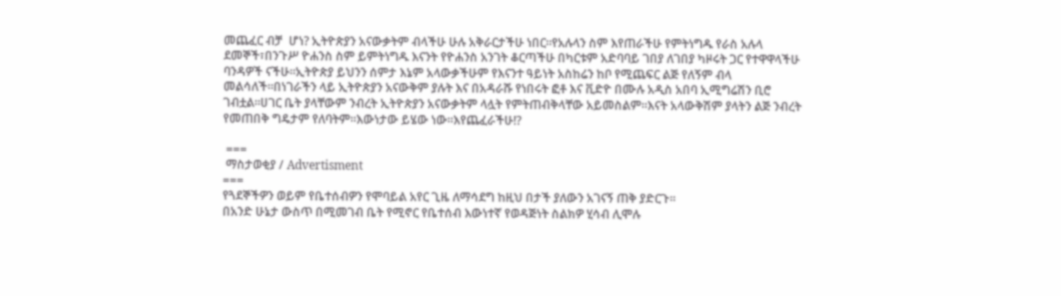መጨፈር ብቻ  ሆነ? ኢትዮጵያን አናውቃትም ብላችሁ ሁሉ አቅራርታችሁ ነበር።የአሉላን ስም እየጠራችሁ የምትነግዱ የራስ አሉላ ደመኞች፣በንጉሥ ዮሐንስ ስም ይምትነግዱ እናንት የዮሐንስ አንገት ቆርጣችሁ በካርቱም አድባባይ ገበያ ለገበያ ካዞሩት ጋር የተዋዋላችሁ ባንዳዎች ናችሁ።ኢትዮጵያ ይህንን ሰምታ እኔም አላውቃችሁም የእናንተ ዓይነት አስከሬን ከቦ የሚጨፍር ልጅ የለኝም ብላ መልሳለች።በነገራችን ላይ ኢትዮጵያን አናውቅም ያሉት እና በአዳራሹ የነበሩት ፎቶ እና ቪድዮ በሙሉ አዲስ አበባ ኢሚግሬሽን ቢሮ ገብቷል።ሀገር ቤት ያላቸውም ንብረት ኢትዮጵያን አናውቃትም ላሏት የምትጠብቅላቸው አይመስልም።እናት አላውቅሽም ያላትን ልጅ ንብረት የመጠበቅ ግዴታም የለባትም።እውነታው ይሄው ነው።እየጨፈራችሁ!?

 ===
 ማስታወቂያ / Advertisment
===
የጓደኞችዎን ወይም የቤተሰብዎን የሞባይል አየር ጊዜ ለማሳደግ ከዚህ በታች ያለውን አገናኝ ጠቅ ያድርጉ።
በአንድ ሁኔታ ውስጥ በሚመገብ ቤት የሚኖር የቤተሰብ እውነተኛ የወዳጅነት ስልክዎ ሂሳብ ሊሞሉ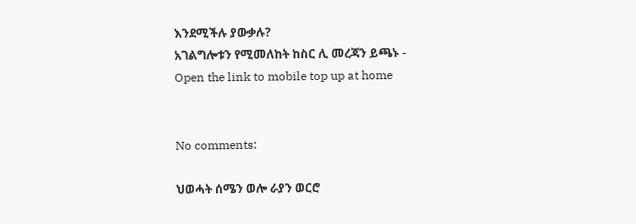እንደሚችሉ ያውቃሉ?
አገልግሎቱን የሚመለከት ከስር ሊ መረጃን ይጫኑ -
Open the link to mobile top up at home


No comments:

ህወሓት ሰሜን ወሎ ራያን ወርሮ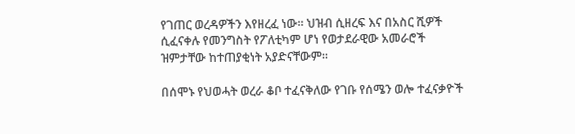የገጠር ወረዳዎችን እየዘረፈ ነው። ህዝብ ሲዘረፍ እና በአስር ሺዎች ሲፈናቀሉ የመንግስት የፖለቲካም ሆነ የወታደራዊው አመራሮች ዝምታቸው ከተጠያቂነት አያድናቸውም።

በሰሞኑ የህወሓት ወረራ ቆቦ ተፈናቅለው የገቡ የሰሜን ወሎ ተፈናቃዮች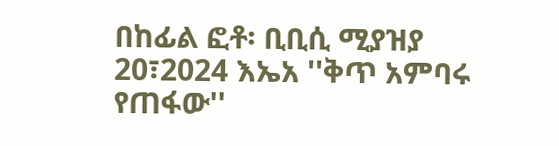በከፊል ፎቶ፡ ቢቢሲ ሚያዝያ 20፣2024 እኤአ ''ቅጥ አምባሩ የጠፋው''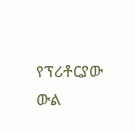የፕሪቶርያው ውል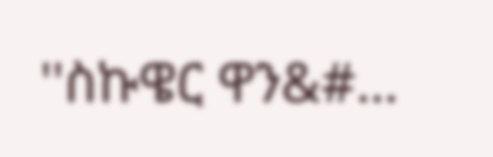''ስኩዌር ዋን&#...